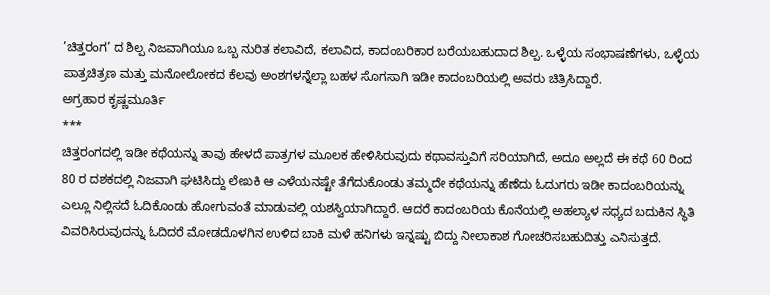’ಚಿತ್ತರಂಗ’ ದ ಶಿಲ್ಪ ನಿಜವಾಗಿಯೂ ಒಬ್ಬ ನುರಿತ ಕಲಾವಿದೆ, ಕಲಾವಿದ, ಕಾದಂಬರಿಕಾರ ಬರೆಯಬಹುದಾದ ಶಿಲ್ಪ. ಒಳ್ಳೆಯ ಸಂಭಾಷಣೆಗಳು, ಒಳ್ಳೆಯ ಪಾತ್ರಚಿತ್ರಣ ಮತ್ತು ಮನೋಲೋಕದ ಕೆಲವು ಅಂಶಗಳನ್ನೆಲ್ಲಾ ಬಹಳ ಸೊಗಸಾಗಿ ಇಡೀ ಕಾದಂಬರಿಯಲ್ಲಿ ಅವರು ಚಿತ್ರಿಸಿದ್ದಾರೆ.
ಅಗ್ರಹಾರ ಕೃಷ್ಣಮೂರ್ತಿ
***
ಚಿತ್ತರಂಗದಲ್ಲಿ ಇಡೀ ಕಥೆಯನ್ನು ತಾವು ಹೇಳದೆ ಪಾತ್ರಗಳ ಮೂಲಕ ಹೇಳಿಸಿರುವುದು ಕಥಾವಸ್ತುವಿಗೆ ಸರಿಯಾಗಿದೆ, ಅದೂ ಅಲ್ಲದೆ ಈ ಕಥೆ 60 ರಿಂದ 80 ರ ದಶಕದಲ್ಲಿ ನಿಜವಾಗಿ ಘಟಿಸಿದ್ದು ಲೇಖಕಿ ಆ ಎಳೆಯನಷ್ಟೇ ತೆಗೆದುಕೊಂಡು ತಮ್ಮದೇ ಕಥೆಯನ್ನು ಹೆಣೆದು ಓದುಗರು ಇಡೀ ಕಾದಂಬರಿಯನ್ನು ಎಲ್ಲೂ ನಿಲ್ಲಿಸದೆ ಓದಿಕೊಂಡು ಹೋಗುವಂತೆ ಮಾಡುವಲ್ಲಿ ಯಶಸ್ವಿಯಾಗಿದ್ದಾರೆ. ಆದರೆ ಕಾದಂಬರಿಯ ಕೊನೆಯಲ್ಲಿ ಅಹಲ್ಯಾಳ ಸಧ್ಯದ ಬದುಕಿನ ಸ್ಥಿತಿ ವಿವರಿಸಿರುವುದನ್ನು ಓದಿದರೆ ಮೋಡದೊಳಗಿನ ಉಳಿದ ಬಾಕಿ ಮಳೆ ಹನಿಗಳು ಇನ್ನಷ್ಟು ಬಿದ್ದು ನೀಲಾಕಾಶ ಗೋಚರಿಸಬಹುದಿತ್ತು ಎನಿಸುತ್ತದೆ.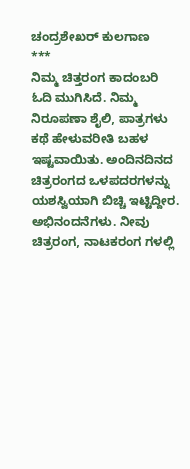ಚಂದ್ರಶೇಖರ್ ಕುಲಗಾಣ
***
ನಿಮ್ಮ ಚಿತ್ತರಂಗ ಕಾದಂಬರಿ ಓದಿ ಮುಗಿಸಿದೆ. ನಿಮ್ಮ ನಿರೂಪಣಾ ಶೈಲಿ, ಪಾತ್ರಗಳು ಕಥೆ ಹೇಳುವರೀತಿ ಬಹಳ ಇಷ್ಟವಾಯಿತು. ಅಂದಿನದಿನದ ಚಿತ್ರರಂಗದ ಒಳಪದರಗಳನ್ನು ಯಶಸ್ವಿಯಾಗಿ ಬಿಚ್ಚಿ ಇಟ್ಟಿದ್ದೀರ. ಅಭಿನಂದನೆಗಳು. ನೀವು ಚಿತ್ರರಂಗ, ನಾಟಕರಂಗ ಗಳಲ್ಲಿ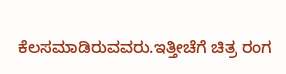ಕೆಲಸಮಾಡಿರುವವರು.ಇತ್ತೀಚೆಗೆ ಚಿತ್ರ ರಂಗ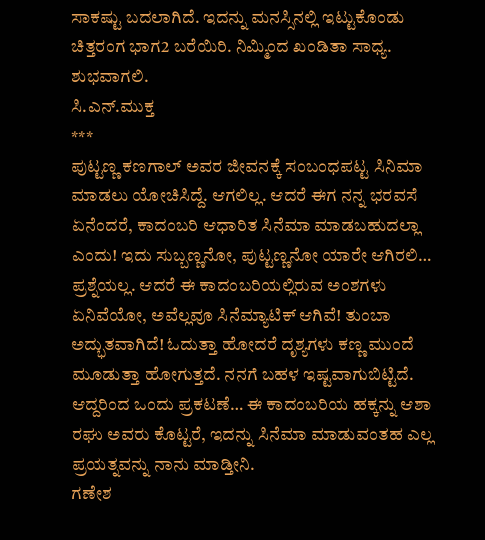ಸಾಕಷ್ಟು ಬದಲಾಗಿದೆ. ಇದನ್ನು ಮನಸ್ಸಿನಲ್ಲಿ ಇಟ್ಟುಕೊಂಡು ಚಿತ್ತರಂಗ ಭಾಗ2 ಬರೆಯಿರಿ. ನಿಮ್ಮಿಂದ ಖಂಡಿತಾ ಸಾಧ್ಯ. ಶುಭವಾಗಲಿ.
ಸಿ.ಎನ್.ಮುಕ್ತ
***
ಪುಟ್ಟಣ್ಣ ಕಣಗಾಲ್ ಅವರ ಜೀವನಕ್ಕೆ ಸಂಬಂಧಪಟ್ಟ ಸಿನಿಮಾ ಮಾಡಲು ಯೋಚಿಸಿದ್ದೆ. ಆಗಲಿಲ್ಲ. ಆದರೆ ಈಗ ನನ್ನ ಭರವಸೆ ಏನೆಂದರೆ, ಕಾದಂಬರಿ ಆಧಾರಿತ ಸಿನೆಮಾ ಮಾಡಬಹುದಲ್ಲಾ ಎಂದು! ಇದು ಸುಬ್ಬಣ್ಣನೋ, ಪುಟ್ಟಣ್ಣನೋ ಯಾರೇ ಆಗಿರಲಿ… ಪ್ರಶ್ನೆಯಲ್ಲ. ಆದರೆ ಈ ಕಾದಂಬರಿಯಲ್ಲಿರುವ ಅಂಶಗಳು ಏನಿವೆಯೋ, ಅವೆಲ್ಲವೂ ಸಿನೆಮ್ಯಾಟಿಕ್ ಆಗಿವೆ! ತುಂಬಾ ಅದ್ಭುತವಾಗಿದೆ! ಓದುತ್ತಾ ಹೋದರೆ ದೃಶ್ಯಗಳು ಕಣ್ಣ ಮುಂದೆ ಮೂಡುತ್ತಾ ಹೋಗುತ್ತದೆ. ನನಗೆ ಬಹಳ ಇಷ್ಟವಾಗುಬಿಟ್ಟಿದೆ. ಆದ್ದರಿಂದ ಒಂದು ಪ್ರಕಟಣೆ… ಈ ಕಾದಂಬರಿಯ ಹಕ್ಕನ್ನು ಆಶಾ ರಘು ಅವರು ಕೊಟ್ಟರೆ, ಇದನ್ನು ಸಿನೆಮಾ ಮಾಡುವಂತಹ ಎಲ್ಲ ಪ್ರಯತ್ನವನ್ನು ನಾನು ಮಾಡ್ತೀನಿ.
ಗಣೇಶ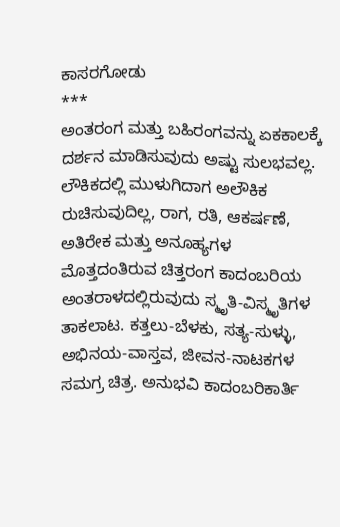ಕಾಸರಗೋಡು
***
ಅಂತರಂಗ ಮತ್ತು ಬಹಿರಂಗವನ್ನು ಏಕಕಾಲಕ್ಕೆ ದರ್ಶನ ಮಾಡಿಸುವುದು ಅಷ್ಟು ಸುಲಭವಲ್ಲ. ಲೌಕಿಕದಲ್ಲಿ ಮುಳುಗಿದಾಗ ಅಲೌಕಿಕ ರುಚಿಸುವುದಿಲ್ಲ, ರಾಗ, ರತಿ, ಆಕರ್ಷಣೆ, ಅತಿರೇಕ ಮತ್ತು ಅನೂಹ್ಯಗಳ ಮೊತ್ತದಂತಿರುವ ಚಿತ್ತರಂಗ ಕಾದಂಬರಿಯ ಅಂತರಾಳದಲ್ಲಿರುವುದು ಸ್ಮೃತಿ-ವಿಸ್ಮೃತಿಗಳ ತಾಕಲಾಟ. ಕತ್ತಲು-ಬೆಳಕು, ಸತ್ಯ-ಸುಳ್ಳು, ಅಭಿನಯ-ವಾಸ್ತವ, ಜೀವನ-ನಾಟಕಗಳ ಸಮಗ್ರ ಚಿತ್ರ. ಅನುಭವಿ ಕಾದಂಬರಿಕಾರ್ತಿ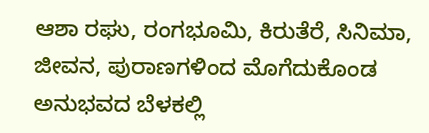ಆಶಾ ರಘು, ರಂಗಭೂಮಿ, ಕಿರುತೆರೆ, ಸಿನಿಮಾ, ಜೀವನ, ಪುರಾಣಗಳಿಂದ ಮೊಗೆದುಕೊಂಡ ಅನುಭವದ ಬೆಳಕಲ್ಲಿ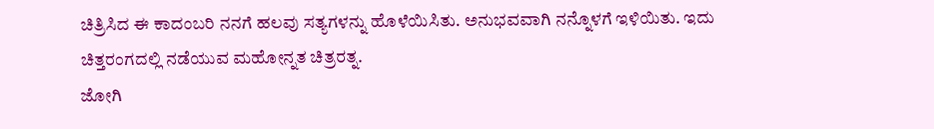ಚಿತ್ರಿಸಿದ ಈ ಕಾದಂಬರಿ ನನಗೆ ಹಲವು ಸತ್ಯಗಳನ್ನು ಹೊಳೆಯಿಸಿತು. ಅನುಭವವಾಗಿ ನನ್ನೊಳಗೆ ಇಳಿಯಿತು. ಇದು ಚಿತ್ತರಂಗದಲ್ಲಿ ನಡೆಯುವ ಮಹೋನ್ನತ ಚಿತ್ರರತ್ನ.
ಜೋಗಿ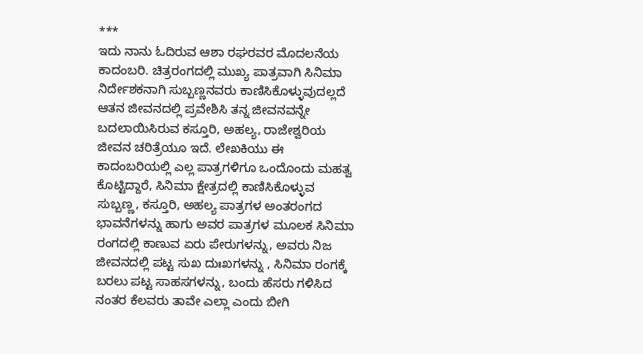***
ಇದು ನಾನು ಓದಿರುವ ಆಶಾ ರಘರವರ ಮೊದಲನೆಯ ಕಾದಂಬರಿ. ಚಿತ್ರರಂಗದಲ್ಲಿ ಮುಖ್ಯ ಪಾತ್ರವಾಗಿ ಸಿನಿಮಾ ನಿರ್ದೇಶಕನಾಗಿ ಸುಬ್ಬಣ್ಣನವರು ಕಾಣಿಸಿಕೊಳ್ಳುವುದಲ್ಲದೆ ಆತನ ಜೀವನದಲ್ಲಿ ಪ್ರವೇಶಿಸಿ ತನ್ನ ಜೀವನವನ್ನೇ ಬದಲಾಯಿಸಿರುವ ಕಸ್ತೂರಿ, ಅಹಲ್ಯ, ರಾಜೇಶ್ವರಿಯ ಜೀವನ ಚರಿತ್ರೆಯೂ ಇದೆ. ಲೇಖಕಿಯು ಈ ಕಾದಂಬರಿಯಲ್ಲಿ ಎಲ್ಲ ಪಾತ್ರಗಳಿಗೂ ಒಂದೊಂದು ಮಹತ್ವ ಕೊಟ್ಟಿದ್ದಾರೆ, ಸಿನಿಮಾ ಕ್ಷೇತ್ರದಲ್ಲಿ ಕಾಣಿಸಿಕೊಳ್ಳುವ ಸುಬ್ಬಣ್ಣ, ಕಸ್ತೂರಿ, ಅಹಲ್ಯ ಪಾತ್ರಗಳ ಅಂತರಂಗದ ಭಾವನೆಗಳನ್ನು ಹಾಗು ಅವರ ಪಾತ್ರಗಳ ಮೂಲಕ ಸಿನಿಮಾ ರಂಗದಲ್ಲಿ ಕಾಣುವ ಏರು ಪೇರುಗಳನ್ನು, ಅವರು ನಿಜ ಜೀವನದಲ್ಲಿ ಪಟ್ಟ ಸುಖ ದುಃಖಗಳನ್ನು , ಸಿನಿಮಾ ರಂಗಕ್ಕೆ ಬರಲು ಪಟ್ಟ ಸಾಹಸಗಳನ್ನು, ಬಂದು ಹೆಸರು ಗಳಿಸಿದ ನಂತರ ಕೆಲವರು ತಾವೇ ಎಲ್ಲಾ ಎಂದು ಬೀಗಿ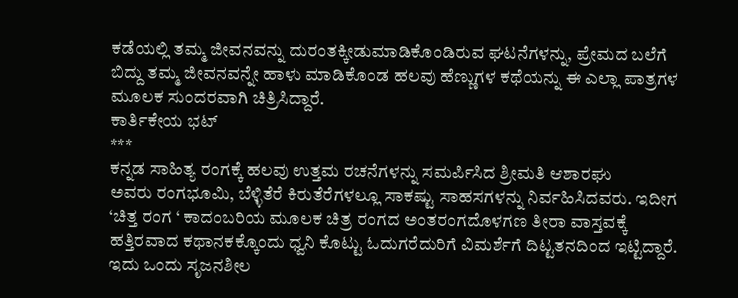ಕಡೆಯಲ್ಲಿ ತಮ್ಮ ಜೀವನವನ್ನು ದುರಂತಕ್ಕೀಡುಮಾಡಿಕೊಂಡಿರುವ ಘಟನೆಗಳನ್ನು, ಪ್ರೇಮದ ಬಲೆಗೆ ಬಿದ್ದು ತಮ್ಮ ಜೀವನವನ್ನೇ ಹಾಳು ಮಾಡಿಕೊಂಡ ಹಲವು ಹೆಣ್ಣುಗಳ ಕಥೆಯನ್ನು ಈ ಎಲ್ಲಾ ಪಾತ್ರಗಳ ಮೂಲಕ ಸುಂದರವಾಗಿ ಚಿತ್ರಿಸಿದ್ದಾರೆ.
ಕಾರ್ತಿಕೇಯ ಭಟ್
***
ಕನ್ನಡ ಸಾಹಿತ್ಯ ರಂಗಕ್ಕೆ ಹಲವು ಉತ್ತಮ ರಚನೆಗಳನ್ನು ಸಮರ್ಪಿಸಿದ ಶ್ರೀಮತಿ ಆಶಾರಘು
ಅವರು ರಂಗಭೂಮಿ, ಬೆಳ್ಳಿತೆರೆ ಕಿರುತೆರೆಗಳಲ್ಲೂ ಸಾಕಷ್ಟು ಸಾಹಸಗಳನ್ನು ನಿರ್ವಹಿಸಿದವರು. ಇದೀಗ ‘ಚಿತ್ತ ರಂಗ ‘ ಕಾದಂಬರಿಯ ಮೂಲಕ ಚಿತ್ರ ರಂಗದ ಅಂತರಂಗದೊಳಗಣ ತೀರಾ ವಾಸ್ತವಕ್ಕೆ ಹತ್ತಿರವಾದ ಕಥಾನಕಕ್ಕೊಂದು ಧ್ವನಿ ಕೊಟ್ಟು ಓದುಗರೆದುರಿಗೆ ವಿಮರ್ಶೆಗೆ ದಿಟ್ಟತನದಿಂದ ಇಟ್ಟಿದ್ದಾರೆ. ಇದು ಒಂದು ಸೃಜನಶೀಲ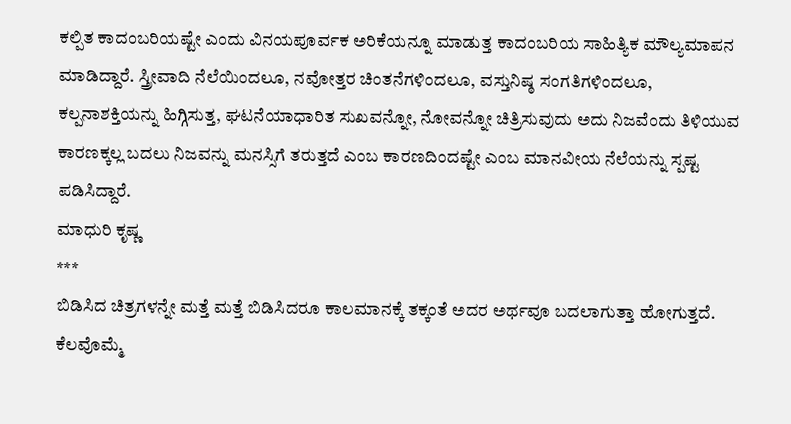ಕಲ್ಪಿತ ಕಾದಂಬರಿಯಷ್ಟೇ ಎಂದು ವಿನಯಪೂರ್ವಕ ಅರಿಕೆಯನ್ನೂ ಮಾಡುತ್ತ ಕಾದಂಬರಿಯ ಸಾಹಿತ್ಯಿಕ ಮೌಲ್ಯಮಾಪನ ಮಾಡಿದ್ದಾರೆ. ಸ್ತ್ರೀವಾದಿ ನೆಲೆಯಿಂದಲೂ, ನವೋತ್ತರ ಚಿಂತನೆಗಳಿಂದಲೂ, ವಸ್ತುನಿಷ್ಠ ಸಂಗತಿಗಳಿಂದಲೂ, ಕಲ್ಪನಾಶಕ್ತಿಯನ್ನು ಹಿಗ್ಗಿಸುತ್ತ, ಘಟನೆಯಾಧಾರಿತ ಸುಖವನ್ನೋ, ನೋವನ್ನೋ ಚಿತ್ರಿಸುವುದು ಅದು ನಿಜವೆಂದು ತಿಳಿಯುವ ಕಾರಣಕ್ಕಲ್ಲ ಬದಲು ನಿಜವನ್ನು ಮನಸ್ಸಿಗೆ ತರುತ್ತದೆ ಎಂಬ ಕಾರಣದಿಂದಷ್ಟೇ ಎಂಬ ಮಾನವೀಯ ನೆಲೆಯನ್ನು ಸ್ಪಷ್ಟ ಪಡಿಸಿದ್ದಾರೆ.
ಮಾಧುರಿ ಕೃಷ್ಣ
***
ಬಿಡಿಸಿದ ಚಿತ್ರಗಳನ್ನೇ ಮತ್ತೆ ಮತ್ತೆ ಬಿಡಿಸಿದರೂ ಕಾಲಮಾನಕ್ಕೆ ತಕ್ಕಂತೆ ಅದರ ಅರ್ಥವೂ ಬದಲಾಗುತ್ತಾ ಹೋಗುತ್ತದೆ. ಕೆಲವೊಮ್ಮೆ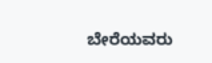ಬೇರೆಯವರು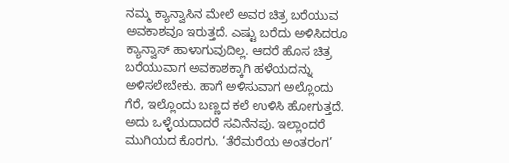ನಮ್ಮ ಕ್ಯಾನ್ವಾಸಿನ ಮೇಲೆ ಅವರ ಚಿತ್ರ ಬರೆಯುವ ಅವಕಾಶವೂ ಇರುತ್ತದೆ. ಎಷ್ಟು ಬರೆದು ಅಳಿಸಿದರೂ ಕ್ಯಾನ್ವಾಸ್ ಹಾಳಾಗುವುದಿಲ್ಲ. ಆದರೆ ಹೊಸ ಚಿತ್ರ ಬರೆಯುವಾಗ ಅವಕಾಶಕ್ಕಾಗಿ ಹಳೆಯದನ್ನು ಅಳಿಸಲೇಬೇಕು. ಹಾಗೆ ಅಳಿಸುವಾಗ ಅಲ್ಲೊಂದು ಗೆರೆ, ಇಲ್ಲೊಂದು ಬಣ್ಣದ ಕಲೆ ಉಳಿಸಿ ಹೋಗುತ್ತದೆ. ಅದು ಒಳ್ಳೆಯದಾದರೆ ಸವಿನೆನಪು. ಇಲ್ಲಾಂದರೆ ಮುಗಿಯದ ಕೊರಗು. ‘ತೆರೆಮರೆಯ ಅಂತರಂಗ’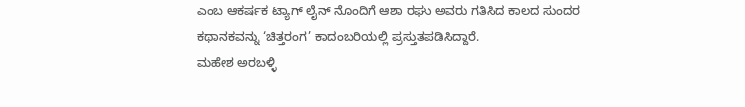ಎಂಬ ಆಕರ್ಷಕ ಟ್ಯಾಗ್ ಲೈನ್ ನೊಂದಿಗೆ ಆಶಾ ರಘು ಅವರು ಗತಿಸಿದ ಕಾಲದ ಸುಂದರ ಕಥಾನಕವನ್ನು ‘ಚಿತ್ತರಂಗ’ ಕಾದಂಬರಿಯಲ್ಲಿ ಪ್ರಸ್ತುತಪಡಿಸಿದ್ದಾರೆ.
ಮಹೇಶ ಅರಬಳ್ಳಿ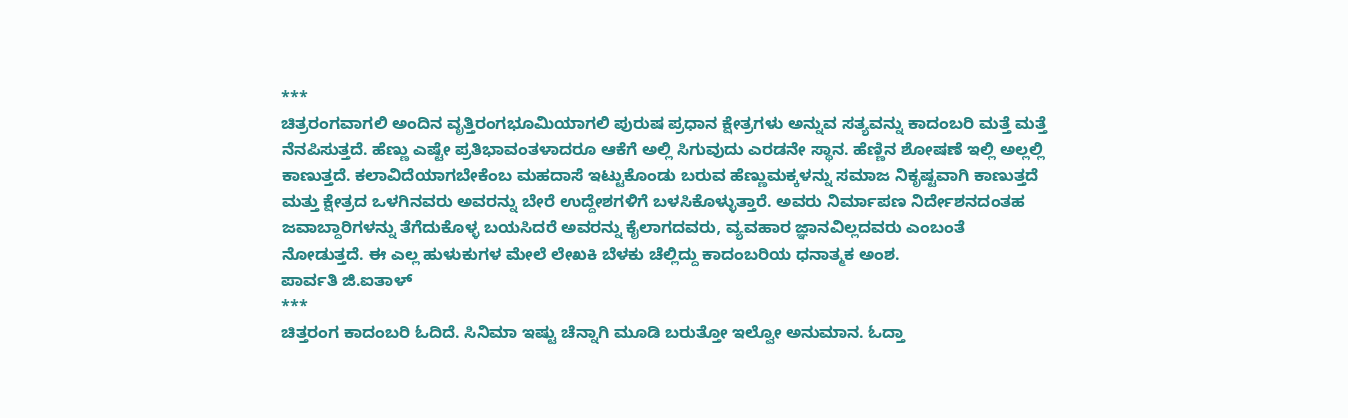***
ಚಿತ್ರರಂಗವಾಗಲಿ ಅಂದಿನ ವೃತ್ತಿರಂಗಭೂಮಿಯಾಗಲಿ ಪುರುಷ ಪ್ರಧಾನ ಕ್ಷೇತ್ರಗಳು ಅನ್ನುವ ಸತ್ಯವನ್ನು ಕಾದಂಬರಿ ಮತ್ತೆ ಮತ್ತೆ ನೆನಪಿಸುತ್ತದೆ. ಹೆಣ್ಣು ಎಷ್ಟೇ ಪ್ರತಿಭಾವಂತಳಾದರೂ ಆಕೆಗೆ ಅಲ್ಲಿ ಸಿಗುವುದು ಎರಡನೇ ಸ್ಥಾನ. ಹೆಣ್ಣಿನ ಶೋಷಣೆ ಇಲ್ಲಿ ಅಲ್ಲಲ್ಲಿ ಕಾಣುತ್ತದೆ. ಕಲಾವಿದೆಯಾಗಬೇಕೆಂಬ ಮಹದಾಸೆ ಇಟ್ಟುಕೊಂಡು ಬರುವ ಹೆಣ್ಣುಮಕ್ಕಳನ್ನು ಸಮಾಜ ನಿಕೃಷ್ಟವಾಗಿ ಕಾಣುತ್ತದೆ ಮತ್ತು ಕ್ಷೇತ್ರದ ಒಳಗಿನವರು ಅವರನ್ನು ಬೇರೆ ಉದ್ದೇಶಗಳಿಗೆ ಬಳಸಿಕೊಳ್ಳುತ್ತಾರೆ. ಅವರು ನಿರ್ಮಾಪಣ ನಿರ್ದೇಶನದಂತಹ ಜವಾಬ್ದಾರಿಗಳನ್ನು ತೆಗೆದುಕೊಳ್ಳ ಬಯಸಿದರೆ ಅವರನ್ನು ಕೈಲಾಗದವರು, ವ್ಯವಹಾರ ಜ್ಞಾನವಿಲ್ಲದವರು ಎಂಬಂತೆ ನೋಡುತ್ತದೆ. ಈ ಎಲ್ಲ ಹುಳುಕುಗಳ ಮೇಲೆ ಲೇಖಕಿ ಬೆಳಕು ಚೆಲ್ಲಿದ್ದು ಕಾದಂಬರಿಯ ಧನಾತ್ಮಕ ಅಂಶ.
ಪಾರ್ವತಿ ಜಿ.ಐತಾಳ್
***
ಚಿತ್ತರಂಗ ಕಾದಂಬರಿ ಓದಿದೆ. ಸಿನಿಮಾ ಇಷ್ಟು ಚೆನ್ನಾಗಿ ಮೂಡಿ ಬರುತ್ತೋ ಇಲ್ವೋ ಅನುಮಾನ. ಓದ್ತಾ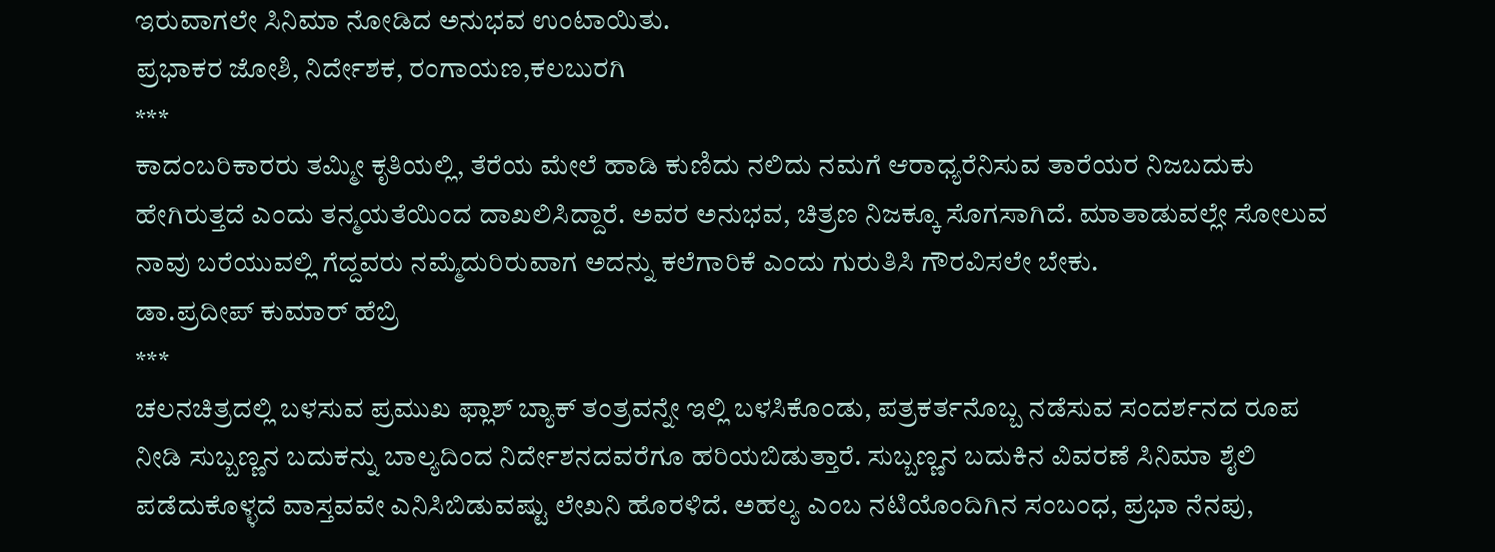ಇರುವಾಗಲೇ ಸಿನಿಮಾ ನೋಡಿದ ಅನುಭವ ಉಂಟಾಯಿತು.
ಪ್ರಭಾಕರ ಜೋಶಿ, ನಿರ್ದೇಶಕ, ರಂಗಾಯಣ,ಕಲಬುರಗಿ
***
ಕಾದಂಬರಿಕಾರರು ತಮ್ಮೀ ಕೃತಿಯಲ್ಲಿ, ತೆರೆಯ ಮೇಲೆ ಹಾಡಿ ಕುಣಿದು ನಲಿದು ನಮಗೆ ಆರಾಧ್ಯರೆನಿಸುವ ತಾರೆಯರ ನಿಜಬದುಕು ಹೇಗಿರುತ್ತದೆ ಎಂದು ತನ್ಮಯತೆಯಿಂದ ದಾಖಲಿಸಿದ್ದಾರೆ. ಅವರ ಅನುಭವ, ಚಿತ್ರಣ ನಿಜಕ್ಕೂ ಸೊಗಸಾಗಿದೆ. ಮಾತಾಡುವಲ್ಲೇ ಸೋಲುವ ನಾವು ಬರೆಯುವಲ್ಲಿ ಗೆದ್ದವರು ನಮ್ಮೆದುರಿರುವಾಗ ಅದನ್ನು ಕಲೆಗಾರಿಕೆ ಎಂದು ಗುರುತಿಸಿ ಗೌರವಿಸಲೇ ಬೇಕು.
ಡಾ.ಪ್ರದೀಪ್ ಕುಮಾರ್ ಹೆಬ್ರಿ
***
ಚಲನಚಿತ್ರದಲ್ಲಿ ಬಳಸುವ ಪ್ರಮುಖ ಫ್ಲಾಶ್ ಬ್ಯಾಕ್ ತಂತ್ರವನ್ನೇ ಇಲ್ಲಿ ಬಳಸಿಕೊಂಡು, ಪತ್ರಕರ್ತನೊಬ್ಬ ನಡೆಸುವ ಸಂದರ್ಶನದ ರೂಪ ನೀಡಿ ಸುಬ್ಬಣ್ಣನ ಬದುಕನ್ನು ಬಾಲ್ಯದಿಂದ ನಿರ್ದೇಶನದವರೆಗೂ ಹರಿಯಬಿಡುತ್ತಾರೆ. ಸುಬ್ಬಣ್ಣನ ಬದುಕಿನ ವಿವರಣೆ ಸಿನಿಮಾ ಶೈಲಿ ಪಡೆದುಕೊಳ್ಳದೆ ವಾಸ್ತವವೇ ಎನಿಸಿಬಿಡುವಷ್ಟು ಲೇಖನಿ ಹೊರಳಿದೆ. ಅಹಲ್ಯ ಎಂಬ ನಟಿಯೊಂದಿಗಿನ ಸಂಬಂಧ, ಪ್ರಭಾ ನೆನಪು,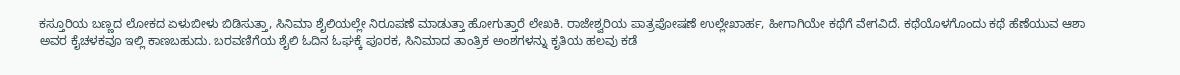ಕಸ್ತೂರಿಯ ಬಣ್ಣದ ಲೋಕದ ಏಳುಬೀಳು ಬಿಡಿಸುತ್ತಾ, ಸಿನಿಮಾ ಶೈಲಿಯಲ್ಲೇ ನಿರೂಪಣೆ ಮಾಡುತ್ತಾ ಹೋಗುತ್ತಾರೆ ಲೇಖಕಿ. ರಾಜೇಶ್ವರಿಯ ಪಾತ್ರಪೋಷಣೆ ಉಲ್ಲೇಖಾರ್ಹ, ಹೀಗಾಗಿಯೇ ಕಥೆಗೆ ವೇಗವಿದೆ. ಕಥೆಯೊಳಗೊಂದು ಕಥೆ ಹೆಣೆಯುವ ಆಶಾ ಅವರ ಕೈಚಳಕವೂ ಇಲ್ಲಿ ಕಾಣಬಹುದು. ಬರವಣಿಗೆಯ ಶೈಲಿ ಓದಿನ ಓಘಕ್ಕೆ ಪೂರಕ, ಸಿನಿಮಾದ ತಾಂತ್ರಿಕ ಅಂಶಗಳನ್ನು ಕೃತಿಯ ಹಲವು ಕಡೆ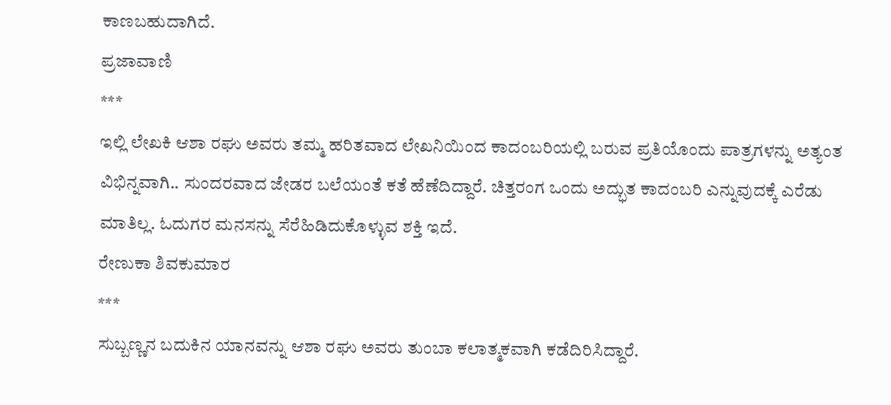ಕಾಣಬಹುದಾಗಿದೆ.
ಪ್ರಜಾವಾಣಿ
***
ಇಲ್ಲಿ ಲೇಖಕಿ ಆಶಾ ರಘು ಅವರು ತಮ್ಮ ಹರಿತವಾದ ಲೇಖನಿಯಿಂದ ಕಾದಂಬರಿಯಲ್ಲಿ ಬರುವ ಪ್ರತಿಯೊಂದು ಪಾತ್ರಗಳನ್ನು ಅತ್ಯಂತ ವಿಭಿನ್ನವಾಗಿ.. ಸುಂದರವಾದ ಜೇಡರ ಬಲೆಯಂತೆ ಕತೆ ಹೆಣೆದಿದ್ದಾರೆ. ಚಿತ್ತರಂಗ ಒಂದು ಅದ್ಭುತ ಕಾದಂಬರಿ ಎನ್ನುವುದಕ್ಕೆ ಎರೆಡು ಮಾತಿಲ್ಲ. ಓದುಗರ ಮನಸನ್ನು ಸೆರೆಹಿಡಿದುಕೊಳ್ಳುವ ಶಕ್ತಿ ಇದೆ.
ರೇಣುಕಾ ಶಿವಕುಮಾರ
***
ಸುಬ್ಬಣ್ಣನ ಬದುಕಿನ ಯಾನವನ್ನು ಆಶಾ ರಘು ಅವರು ತುಂಬಾ ಕಲಾತ್ಮಕವಾಗಿ ಕಡೆದಿರಿಸಿದ್ದಾರೆ.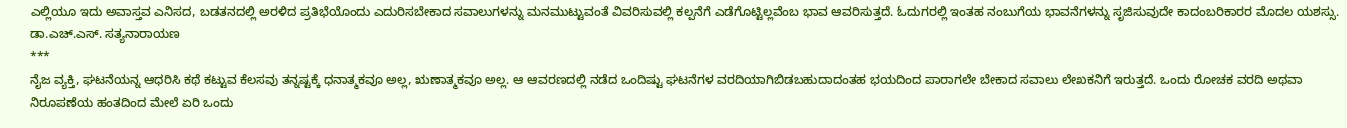ಎಲ್ಲಿಯೂ ಇದು ಅವಾಸ್ತವ ಎನಿಸದ, ಬಡತನದಲ್ಲಿ ಅರಳಿದ ಪ್ರತಿಭೆಯೊಂದು ಎದುರಿಸಬೇಕಾದ ಸವಾಲುಗಳನ್ನು ಮನಮುಟ್ಟುವಂತೆ ವಿವರಿಸುವಲ್ಲಿ ಕಲ್ಪನೆಗೆ ಎಡೆಗೊಟ್ಟಿಲ್ಲವೆಂಬ ಭಾವ ಆವರಿಸುತ್ತದೆ. ಓದುಗರಲ್ಲಿ ಇಂತಹ ನಂಬುಗೆಯ ಭಾವನೆಗಳನ್ನು ಸೃಜಿಸುವುದೇ ಕಾದಂಬರಿಕಾರರ ಮೊದಲ ಯಶಸ್ಸು.
ಡಾ.ಎಚ್.ಎಸ್. ಸತ್ಯನಾರಾಯಣ
***
ನೈಜ ವ್ಯಕ್ತಿ, ಘಟನೆಯನ್ನ ಆಧರಿಸಿ ಕಥೆ ಕಟ್ಟುವ ಕೆಲಸವು ತನ್ನಷ್ಟಕ್ಕೆ ಧನಾತ್ಮಕವೂ ಅಲ್ಲ, ಋಣಾತ್ಮಕವೂ ಅಲ್ಲ. ಆ ಆವರಣದಲ್ಲಿ ನಡೆದ ಒಂದಿಷ್ಟು ಘಟನೆಗಳ ವರದಿಯಾಗಿಬಿಡಬಹುದಾದಂತಹ ಭಯದಿಂದ ಪಾರಾಗಲೇ ಬೇಕಾದ ಸವಾಲು ಲೇಖಕನಿಗೆ ಇರುತ್ತದೆ. ಒಂದು ರೋಚಕ ವರದಿ ಅಥವಾ ನಿರೂಪಣೆಯ ಹಂತದಿಂದ ಮೇಲೆ ಏರಿ ಒಂದು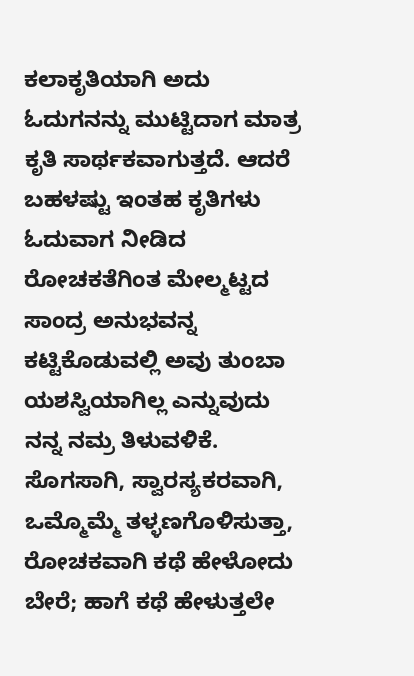ಕಲಾಕೃತಿಯಾಗಿ ಅದು ಓದುಗನನ್ನು ಮುಟ್ಟಿದಾಗ ಮಾತ್ರ ಕೃತಿ ಸಾರ್ಥಕವಾಗುತ್ತದೆ. ಆದರೆ ಬಹಳಷ್ಟು ಇಂತಹ ಕೃತಿಗಳು ಓದುವಾಗ ನೀಡಿದ ರೋಚಕತೆಗಿಂತ ಮೇಲ್ಮಟ್ಟದ ಸಾಂದ್ರ ಅನುಭವನ್ನ ಕಟ್ಟಿಕೊಡುವಲ್ಲಿ ಅವು ತುಂಬಾ ಯಶಸ್ವಿಯಾಗಿಲ್ಲ ಎನ್ನುವುದು ನನ್ನ ನಮ್ರ ತಿಳುವಳಿಕೆ. ಸೊಗಸಾಗಿ, ಸ್ವಾರಸ್ಯಕರವಾಗಿ, ಒಮ್ಮೊಮ್ಮೆ ತಳ್ಳಣಗೊಳಿಸುತ್ತಾ, ರೋಚಕವಾಗಿ ಕಥೆ ಹೇಳೋದು ಬೇರೆ; ಹಾಗೆ ಕಥೆ ಹೇಳುತ್ತಲೇ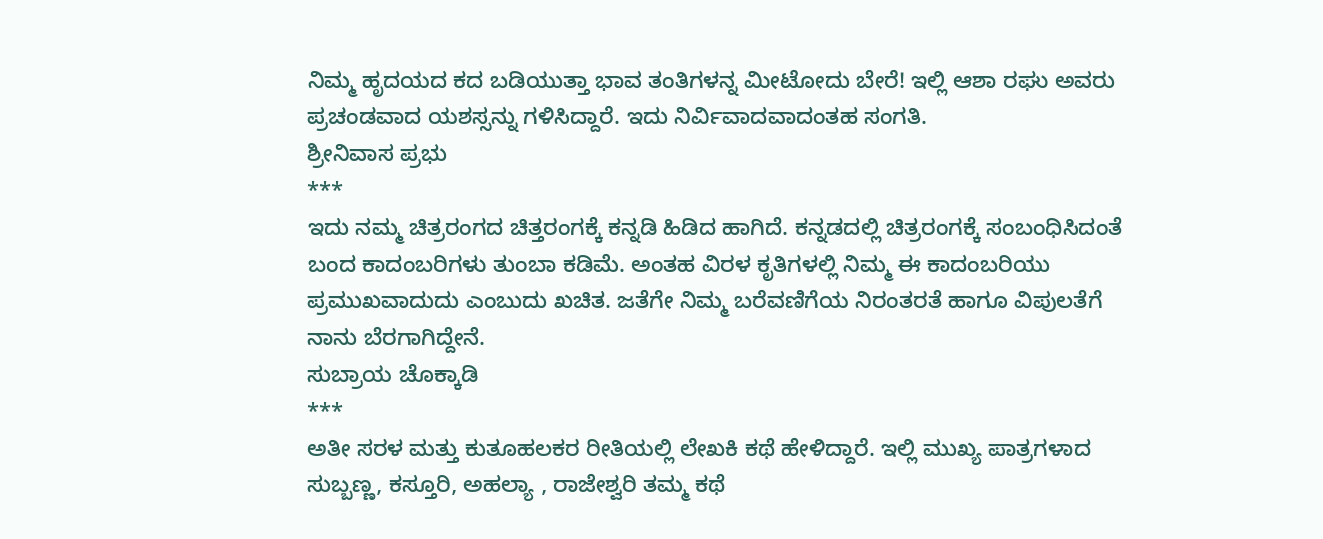ನಿಮ್ಮ ಹೃದಯದ ಕದ ಬಡಿಯುತ್ತಾ ಭಾವ ತಂತಿಗಳನ್ನ ಮೀಟೋದು ಬೇರೆ! ಇಲ್ಲಿ ಆಶಾ ರಘು ಅವರು ಪ್ರಚಂಡವಾದ ಯಶಸ್ಸನ್ನು ಗಳಿಸಿದ್ದಾರೆ. ಇದು ನಿರ್ವಿವಾದವಾದಂತಹ ಸಂಗತಿ.
ಶ್ರೀನಿವಾಸ ಪ್ರಭು
***
ಇದು ನಮ್ಮ ಚಿತ್ರರಂಗದ ಚಿತ್ತರಂಗಕ್ಕೆ ಕನ್ನಡಿ ಹಿಡಿದ ಹಾಗಿದೆ. ಕನ್ನಡದಲ್ಲಿ ಚಿತ್ರರಂಗಕ್ಕೆ ಸಂಬಂಧಿಸಿದಂತೆ ಬಂದ ಕಾದಂಬರಿಗಳು ತುಂಬಾ ಕಡಿಮೆ. ಅಂತಹ ವಿರಳ ಕೃತಿಗಳಲ್ಲಿ ನಿಮ್ಮ ಈ ಕಾದಂಬರಿಯು ಪ್ರಮುಖವಾದುದು ಎಂಬುದು ಖಚಿತ. ಜತೆಗೇ ನಿಮ್ಮ ಬರೆವಣಿಗೆಯ ನಿರಂತರತೆ ಹಾಗೂ ವಿಪುಲತೆಗೆ ನಾನು ಬೆರಗಾಗಿದ್ದೇನೆ.
ಸುಬ್ರಾಯ ಚೊಕ್ಕಾಡಿ
***
ಅತೀ ಸರಳ ಮತ್ತು ಕುತೂಹಲಕರ ರೀತಿಯಲ್ಲಿ ಲೇಖಕಿ ಕಥೆ ಹೇಳಿದ್ದಾರೆ. ಇಲ್ಲಿ ಮುಖ್ಯ ಪಾತ್ರಗಳಾದ ಸುಬ್ಬಣ್ಣ, ಕಸ್ತೂರಿ, ಅಹಲ್ಯಾ , ರಾಜೇಶ್ವರಿ ತಮ್ಮ ಕಥೆ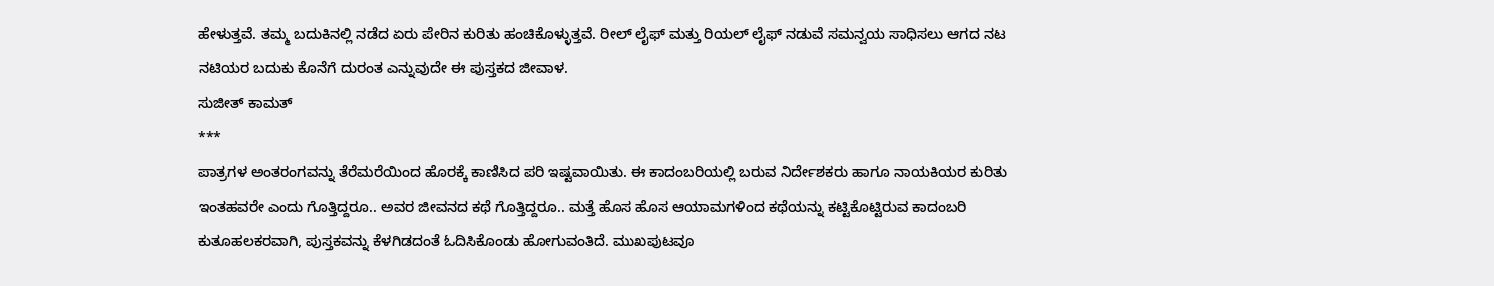ಹೇಳುತ್ತವೆ. ತಮ್ಮ ಬದುಕಿನಲ್ಲಿ ನಡೆದ ಏರು ಪೇರಿನ ಕುರಿತು ಹಂಚಿಕೊಳ್ಳುತ್ತವೆ. ರೀಲ್ ಲೈಫ್ ಮತ್ತು ರಿಯಲ್ ಲೈಫ್ ನಡುವೆ ಸಮನ್ವಯ ಸಾಧಿಸಲು ಆಗದ ನಟ ನಟಿಯರ ಬದುಕು ಕೊನೆಗೆ ದುರಂತ ಎನ್ನುವುದೇ ಈ ಪುಸ್ತಕದ ಜೀವಾಳ.
ಸುಜೀತ್ ಕಾಮತ್
***
ಪಾತ್ರಗಳ ಅಂತರಂಗವನ್ನು ತೆರೆಮರೆಯಿಂದ ಹೊರಕ್ಕೆ ಕಾಣಿಸಿದ ಪರಿ ಇಷ್ಟವಾಯಿತು. ಈ ಕಾದಂಬರಿಯಲ್ಲಿ ಬರುವ ನಿರ್ದೇಶಕರು ಹಾಗೂ ನಾಯಕಿಯರ ಕುರಿತು ಇಂತಹವರೇ ಎಂದು ಗೊತ್ತಿದ್ದರೂ.. ಅವರ ಜೀವನದ ಕಥೆ ಗೊತ್ತಿದ್ದರೂ.. ಮತ್ತೆ ಹೊಸ ಹೊಸ ಆಯಾಮಗಳಿಂದ ಕಥೆಯನ್ನು ಕಟ್ಟಿಕೊಟ್ಟಿರುವ ಕಾದಂಬರಿ ಕುತೂಹಲಕರವಾಗಿ, ಪುಸ್ತಕವನ್ನು ಕೆಳಗಿಡದಂತೆ ಓದಿಸಿಕೊಂಡು ಹೋಗುವಂತಿದೆ. ಮುಖಪುಟವೂ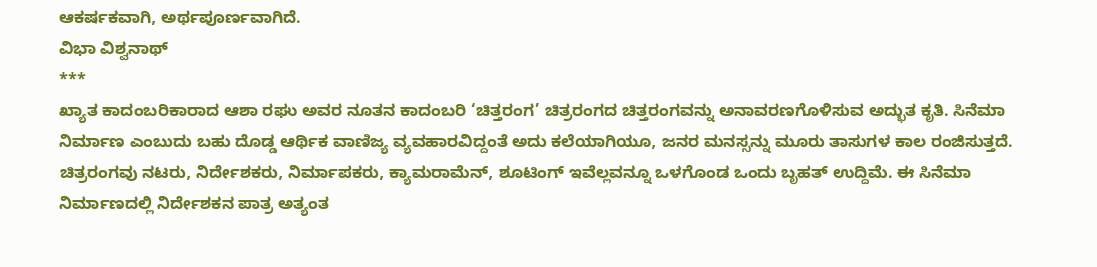ಆಕರ್ಷಕವಾಗಿ, ಅರ್ಥಪೂರ್ಣವಾಗಿದೆ.
ವಿಭಾ ವಿಶ್ವನಾಥ್
***
ಖ್ಯಾತ ಕಾದಂಬರಿಕಾರಾದ ಆಶಾ ರಘು ಅವರ ನೂತನ ಕಾದಂಬರಿ ‘ಚಿತ್ತರಂಗ’ ಚಿತ್ರರಂಗದ ಚಿತ್ತರಂಗವನ್ನು ಅನಾವರಣಗೊಳಿಸುವ ಅದ್ಭುತ ಕೃತಿ. ಸಿನೆಮಾ ನಿರ್ಮಾಣ ಎಂಬುದು ಬಹು ದೊಡ್ಡ ಆರ್ಥಿಕ ವಾಣಿಜ್ಯ ವ್ಯವಹಾರವಿದ್ದಂತೆ ಅದು ಕಲೆಯಾಗಿಯೂ, ಜನರ ಮನಸ್ಸನ್ನು ಮೂರು ತಾಸುಗಳ ಕಾಲ ರಂಜಿಸುತ್ತದೆ. ಚಿತ್ರರಂಗವು ನಟರು, ನಿರ್ದೇಶಕರು, ನಿರ್ಮಾಪಕರು, ಕ್ಯಾಮರಾಮೆನ್, ಶೂಟಿಂಗ್ ಇವೆಲ್ಲವನ್ನೂ ಒಳಗೊಂಡ ಒಂದು ಬೃಹತ್ ಉದ್ದಿಮೆ. ಈ ಸಿನೆಮಾ ನಿರ್ಮಾಣದಲ್ಲಿ ನಿರ್ದೇಶಕನ ಪಾತ್ರ ಅತ್ಯಂತ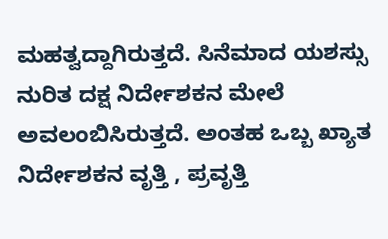ಮಹತ್ವದ್ದಾಗಿರುತ್ತದೆ. ಸಿನೆಮಾದ ಯಶಸ್ಸು ನುರಿತ ದಕ್ಷ ನಿರ್ದೇಶಕನ ಮೇಲೆ ಅವಲಂಬಿಸಿರುತ್ತದೆ. ಅಂತಹ ಒಬ್ಬ ಖ್ಯಾತ ನಿರ್ದೇಶಕನ ವೃತ್ತಿ , ಪ್ರವೃತ್ತಿ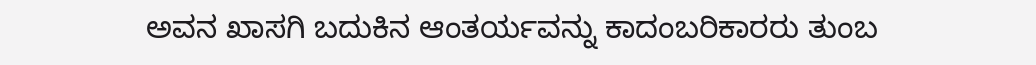ಅವನ ಖಾಸಗಿ ಬದುಕಿನ ಆಂತರ್ಯವನ್ನು ಕಾದಂಬರಿಕಾರರು ತುಂಬ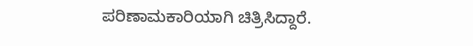ಪರಿಣಾಮಕಾರಿಯಾಗಿ ಚಿತ್ರಿಸಿದ್ದಾರೆ.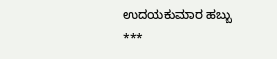ಉದಯಕುಮಾರ ಹಬ್ಬು
***